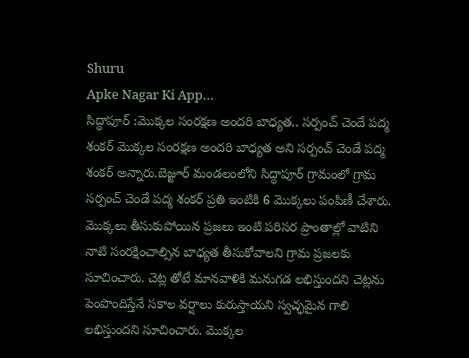Shuru
Apke Nagar Ki App…
సిద్ధాపూర్ :మొక్కల సంరక్షణ అందరి బాధ్యత.. సర్పంచ్ చెందే పద్మ శంకర్ మొక్కల సంరక్షణ అందరి బాధ్యత అని సర్పంచ్ చెండే పద్మ శంకర్ అన్నారు.బెజ్జూర్ మండలంలోని సిద్ధాపూర్ గ్రామంలో గ్రామ సర్పంచ్ చెండే పద్మ శంకర్ ప్రతి ఇంటికి 6 మొక్కలు పంపిణీ చేశారు. మొక్కలు తీసుకుపోయిన ప్రజలు ఇంటి పరిసర ప్రాంతాల్లో వాటిని నాటి సంరక్షించాల్సిన బాధ్యత తీసుకోవాలని గ్రామ ప్రజలకు సూచించారు. చెట్ల తోటే మానవాళికి మనుగడ లభిస్తుందని చెట్లను పెంపొందిస్తేనే సకాల వర్షాలు కురుస్తాయని స్వచ్ఛమైన గాలి లభిస్తుందని సూచించారు. మొక్కల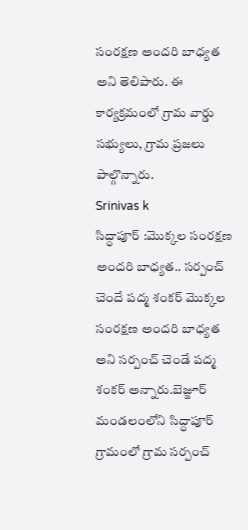సంరక్షణ అందరి బాధ్యత అని తెలిపారు. ఈ కార్యక్రమంలో గ్రామ వార్డు సభ్యులు, గ్రామ ప్రజలు పాల్గొన్నారు.
Srinivas k
సిద్ధాపూర్ :మొక్కల సంరక్షణ అందరి బాధ్యత.. సర్పంచ్ చెందే పద్మ శంకర్ మొక్కల సంరక్షణ అందరి బాధ్యత అని సర్పంచ్ చెండే పద్మ శంకర్ అన్నారు.బెజ్జూర్ మండలంలోని సిద్ధాపూర్ గ్రామంలో గ్రామ సర్పంచ్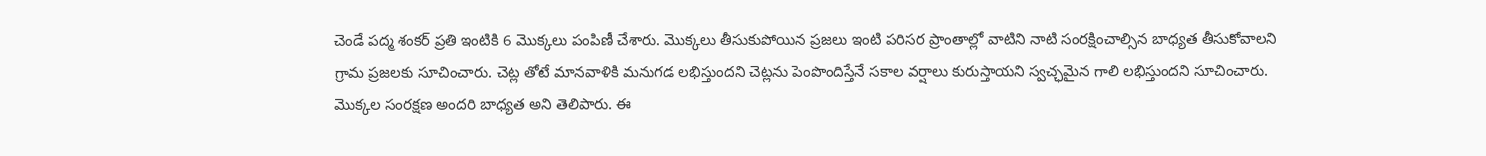చెండే పద్మ శంకర్ ప్రతి ఇంటికి 6 మొక్కలు పంపిణీ చేశారు. మొక్కలు తీసుకుపోయిన ప్రజలు ఇంటి పరిసర ప్రాంతాల్లో వాటిని నాటి సంరక్షించాల్సిన బాధ్యత తీసుకోవాలని గ్రామ ప్రజలకు సూచించారు. చెట్ల తోటే మానవాళికి మనుగడ లభిస్తుందని చెట్లను పెంపొందిస్తేనే సకాల వర్షాలు కురుస్తాయని స్వచ్ఛమైన గాలి లభిస్తుందని సూచించారు. మొక్కల సంరక్షణ అందరి బాధ్యత అని తెలిపారు. ఈ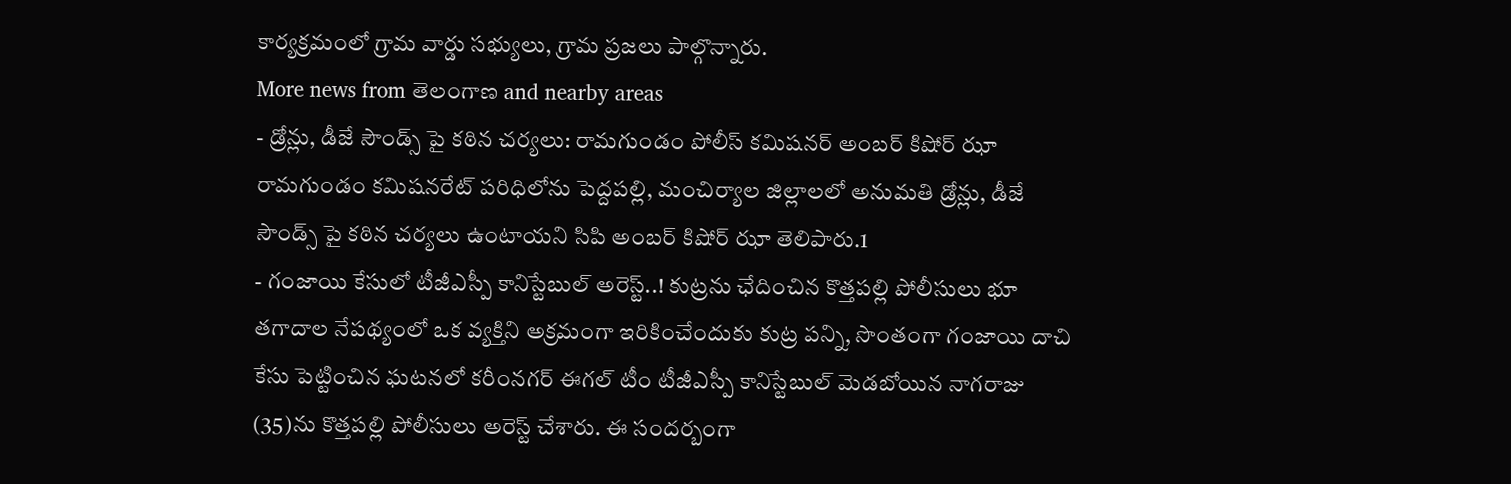కార్యక్రమంలో గ్రామ వార్డు సభ్యులు, గ్రామ ప్రజలు పాల్గొన్నారు.
More news from తెలంగాణ and nearby areas
- డ్రోన్లు, డీజే సౌండ్స్ పై కఠిన చర్యలు: రామగుండం పోలీస్ కమిషనర్ అంబర్ కిషోర్ ఝా రామగుండం కమిషనరేట్ పరిధిలోను పెద్దపల్లి, మంచిర్యాల జిల్లాలలో అనుమతి డ్రోన్లు, డీజే సౌండ్స్ పై కఠిన చర్యలు ఉంటాయని సిపి అంబర్ కిషోర్ ఝా తెలిపారు.1
- గంజాయి కేసులో టీజీఎస్పీ కానిస్టేబుల్ అరెస్ట్..! కుట్రను ఛేదించిన కొత్తపల్లి పోలీసులు భూ తగాదాల నేపథ్యంలో ఒక వ్యక్తిని అక్రమంగా ఇరికించేందుకు కుట్ర పన్ని, సొంతంగా గంజాయి దాచి కేసు పెట్టించిన ఘటనలో కరీంనగర్ ఈగల్ టీం టీజీఎస్పీ కానిస్టేబుల్ మెడబోయిన నాగరాజు (35)ను కొత్తపల్లి పోలీసులు అరెస్ట్ చేశారు. ఈ సందర్బంగా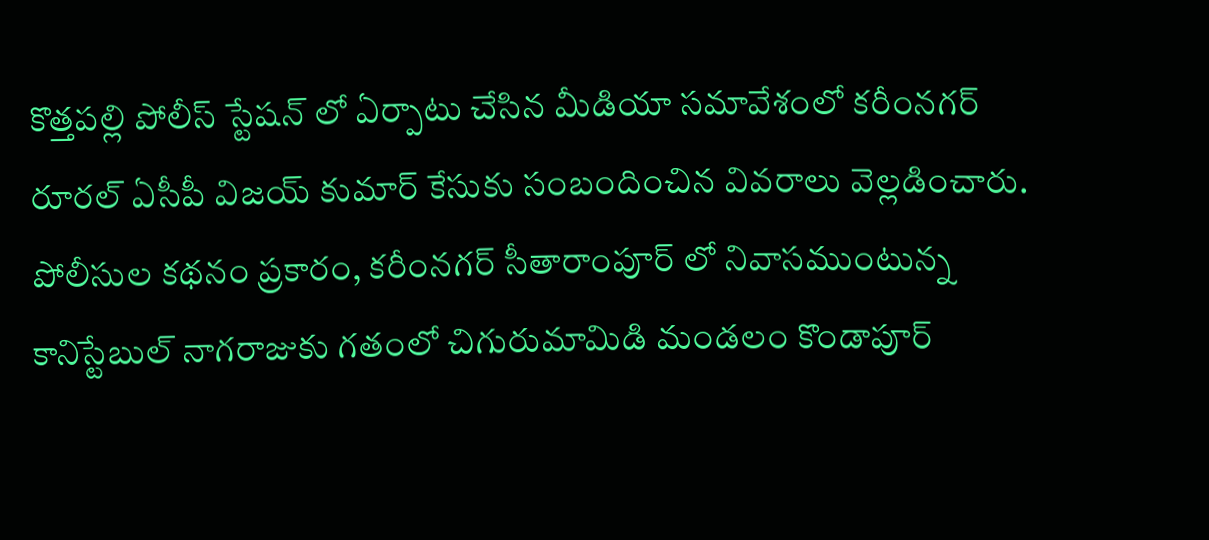కొత్తపల్లి పోలీస్ స్టేషన్ లో ఏర్పాటు చేసిన మీడియా సమావేశంలో కరీంనగర్ రూరల్ ఏసీపీ విజయ్ కుమార్ కేసుకు సంబందించిన వివరాలు వెల్లడించారు. పోలీసుల కథనం ప్రకారం, కరీంనగర్ సీతారాంపూర్ లో నివాసముంటున్న కానిస్టేబుల్ నాగరాజుకు గతంలో చిగురుమామిడి మండలం కొండాపూర్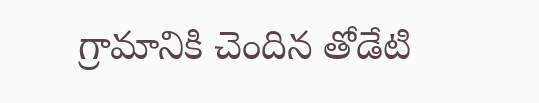గ్రామానికి చెందిన తోడేటి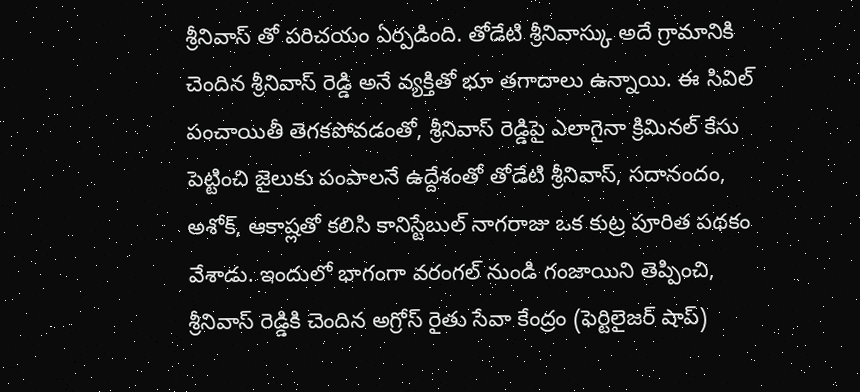శ్రీనివాస్ తో పరిచయం ఏర్పడింది. తోడేటి శ్రీనివాస్కు అదే గ్రామానికి చెందిన శ్రీనివాస్ రెడ్డి అనే వ్యక్తితో భూ తగాదాలు ఉన్నాయి. ఈ సివిల్ పంచాయితీ తెగకపోవడంతో, శ్రీనివాస్ రెడ్డిపై ఎలాగైనా క్రిమినల్ కేసు పెట్టించి జైలుకు పంపాలనే ఉద్దేశంతో తోడేటి శ్రీనివాస్, సదానందం, అశోక్, ఆకాష్లతో కలిసి కానిస్టేబుల్ నాగరాజు ఒక కుట్ర పూరిత పథకం వేశాడు. ఇందులో భాగంగా వరంగల్ నుండి గంజాయిని తెప్పించి, శ్రీనివాస్ రెడ్డికి చెందిన అగ్రోస్ రైతు సేవా కేంద్రం (ఫెర్టిలైజర్ షాప్)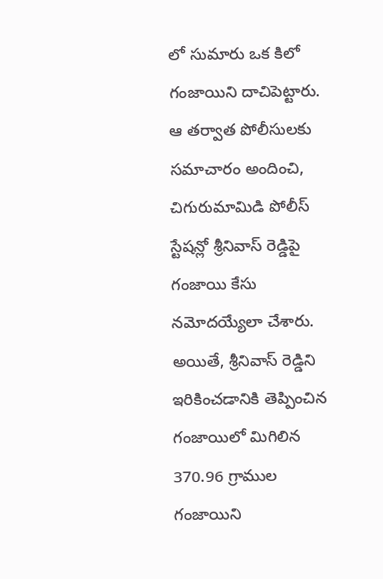లో సుమారు ఒక కిలో గంజాయిని దాచిపెట్టారు. ఆ తర్వాత పోలీసులకు సమాచారం అందించి, చిగురుమామిడి పోలీస్ స్టేషన్లో శ్రీనివాస్ రెడ్డిపై గంజాయి కేసు నమోదయ్యేలా చేశారు. అయితే, శ్రీనివాస్ రెడ్డిని ఇరికించడానికి తెప్పించిన గంజాయిలో మిగిలిన 370.96 గ్రాముల గంజాయిని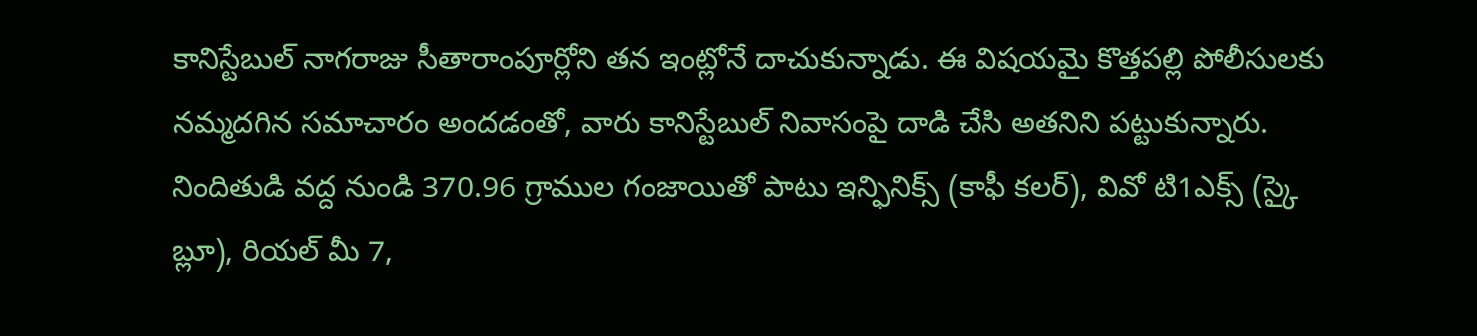కానిస్టేబుల్ నాగరాజు సీతారాంపూర్లోని తన ఇంట్లోనే దాచుకున్నాడు. ఈ విషయమై కొత్తపల్లి పోలీసులకు నమ్మదగిన సమాచారం అందడంతో, వారు కానిస్టేబుల్ నివాసంపై దాడి చేసి అతనిని పట్టుకున్నారు. నిందితుడి వద్ద నుండి 370.96 గ్రాముల గంజాయితో పాటు ఇన్ఫినిక్స్ (కాఫీ కలర్), వివో టి1ఎక్స్ (స్కై బ్లూ), రియల్ మీ 7,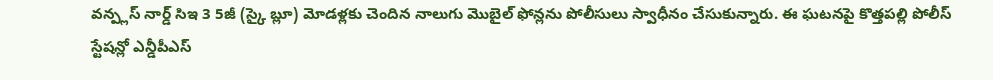వన్ప్లస్ నార్డ్ సిఇ 3 5జీ (స్కై బ్లూ) మోడళ్లకు చెందిన నాలుగు మొబైల్ ఫోన్లను పోలీసులు స్వాధీనం చేసుకున్నారు. ఈ ఘటనపై కొత్తపల్లి పోలీస్ స్టేషన్లో ఎన్డీపీఎస్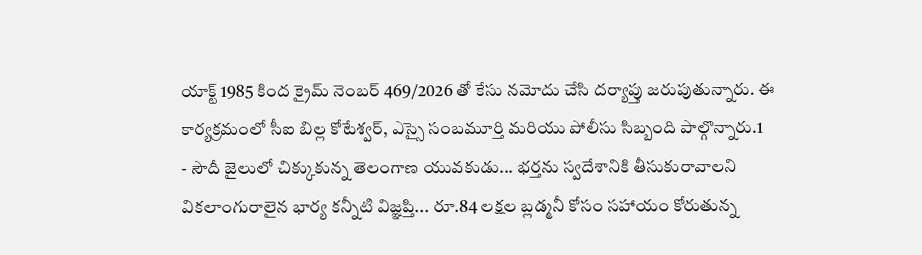యాక్ట్ 1985 కింద క్రైమ్ నెంబర్ 469/2026 తో కేసు నమోదు చేసి దర్యాప్తు జరుపుతున్నారు. ఈ కార్యక్రమంలో సీఐ బిల్ల కోటేశ్వర్, ఎస్సై సంబమూర్తి మరియు పోలీసు సిబ్బంది పాల్గొన్నారు.1
- సౌదీ జైలులో చిక్కుకున్న తెలంగాణ యువకుడు... భర్తను స్వదేశానికి తీసుకురావాలని వికలాంగురాలైన భార్య కన్నీటి విజ్ఞప్తి... రూ.84 లక్షల బ్లడ్మనీ కోసం సహాయం కోరుతున్న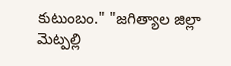కుటుంబం." "జగిత్యాల జిల్లా మెట్పల్లి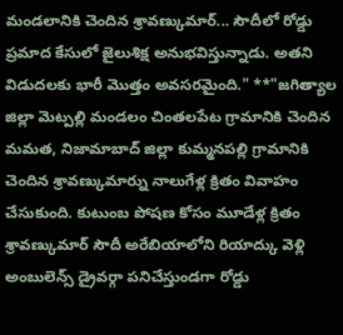మండలానికి చెందిన శ్రావణ్కుమార్... సౌదీలో రోడ్డు ప్రమాద కేసులో జైలుశిక్ష అనుభవిస్తున్నాడు. అతని విడుదలకు భారీ మొత్తం అవసరమైంది." **"జగిత్యాల జిల్లా మెట్పల్లి మండలం చింతలపేట గ్రామానికి చెందిన మమత, నిజామాబాద్ జిల్లా కుమ్మనపల్లి గ్రామానికి చెందిన శ్రావణ్కుమార్ను నాలుగేళ్ల క్రితం వివాహం చేసుకుంది. కుటుంబ పోషణ కోసం మూడేళ్ల క్రితం శ్రావణ్కుమార్ సౌదీ అరేబియాలోని రియాద్కు వెళ్లి అంబులెన్స్ డ్రైవర్గా పనిచేస్తుండగా రోడ్డు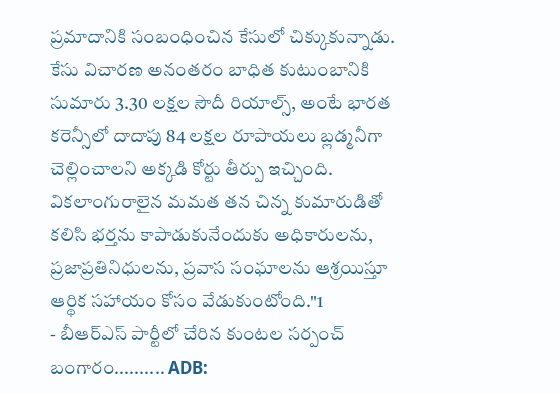ప్రమాదానికి సంబంధించిన కేసులో చిక్కుకున్నాడు. కేసు విచారణ అనంతరం బాధిత కుటుంబానికి సుమారు 3.30 లక్షల సౌదీ రియాల్స్, అంటే భారత కరెన్సీలో దాదాపు 84 లక్షల రూపాయలు బ్లడ్మనీగా చెల్లించాలని అక్కడి కోర్టు తీర్పు ఇచ్చింది. వికలాంగురాలైన మమత తన చిన్న కుమారుడితో కలిసి భర్తను కాపాడుకునేందుకు అధికారులను, ప్రజాప్రతినిధులను, ప్రవాస సంఘాలను ఆశ్రయిస్తూ ఆర్థిక సహాయం కోసం వేడుకుంటోంది."1
- బీఆర్ఎస్ పార్టీలో చేరిన కుంటల సర్పంచ్ బంగారం.......... ADB: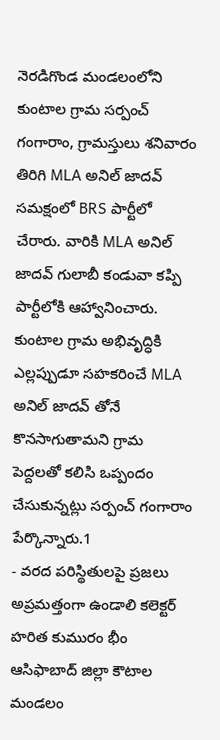నెరడిగొండ మండలంలోని కుంటాల గ్రామ సర్పంచ్ గంగారాం, గ్రామస్తులు శనివారం తిరిగి MLA అనిల్ జాదవ్ సమక్షంలో BRS పార్టీలో చేరారు. వారికి MLA అనిల్ జాదవ్ గులాబీ కండువా కప్పి పార్టీలోకి ఆహ్వానించారు. కుంటాల గ్రామ అభివృద్ధికి ఎల్లప్పుడూ సహకరించే MLA అనిల్ జాదవ్ తోనే కొనసాగుతామని గ్రామ పెద్దలతో కలిసి ఒప్పందం చేసుకున్నట్లు సర్పంచ్ గంగారాం పేర్కొన్నారు.1
- వరద పరిస్థితులపై ప్రజలు అప్రమత్తంగా ఉండాలి కలెక్టర్ హరిత కుమురం భీం ఆసిఫాబాద్ జిల్లా కౌటాల మండలం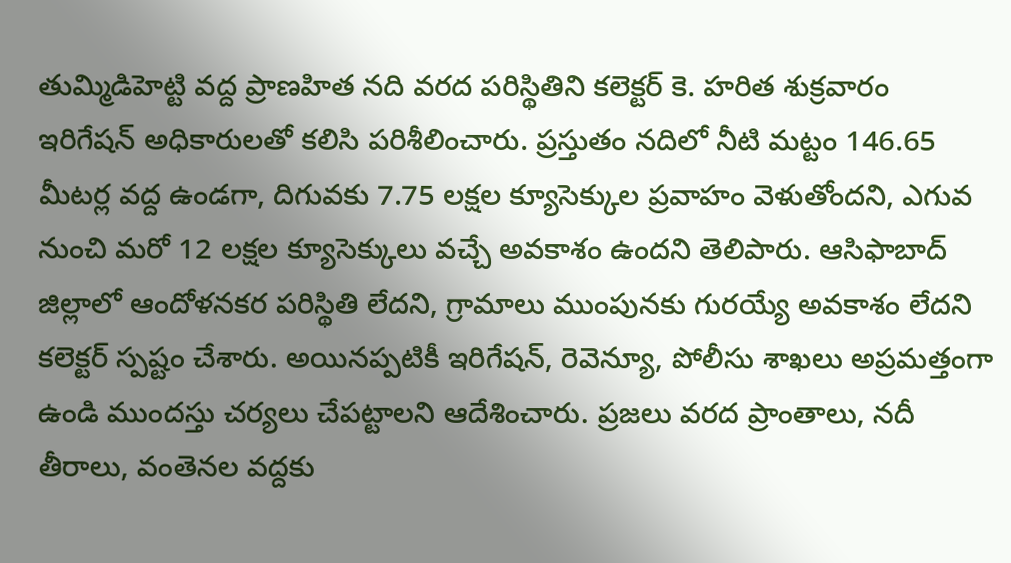తుమ్మిడిహెట్టి వద్ద ప్రాణహిత నది వరద పరిస్థితిని కలెక్టర్ కె. హరిత శుక్రవారం ఇరిగేషన్ అధికారులతో కలిసి పరిశీలించారు. ప్రస్తుతం నదిలో నీటి మట్టం 146.65 మీటర్ల వద్ద ఉండగా, దిగువకు 7.75 లక్షల క్యూసెక్కుల ప్రవాహం వెళుతోందని, ఎగువ నుంచి మరో 12 లక్షల క్యూసెక్కులు వచ్చే అవకాశం ఉందని తెలిపారు. ఆసిఫాబాద్ జిల్లాలో ఆందోళనకర పరిస్థితి లేదని, గ్రామాలు ముంపునకు గురయ్యే అవకాశం లేదని కలెక్టర్ స్పష్టం చేశారు. అయినప్పటికీ ఇరిగేషన్, రెవెన్యూ, పోలీసు శాఖలు అప్రమత్తంగా ఉండి ముందస్తు చర్యలు చేపట్టాలని ఆదేశించారు. ప్రజలు వరద ప్రాంతాలు, నదీ తీరాలు, వంతెనల వద్దకు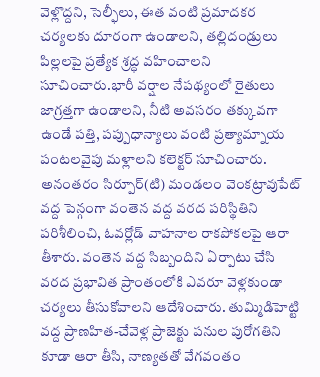వెళ్లొద్దని, సెల్ఫీలు, ఈత వంటి ప్రమాదకర చర్యలకు దూరంగా ఉండాలని, తల్లిదండ్రులు పిల్లలపై ప్రత్యేక శ్రద్ధ వహించాలని సూచించారు.భారీ వర్షాల నేపథ్యంలో రైతులు జాగ్రత్తగా ఉండాలని, నీటి అవసరం తక్కువగా ఉండే పత్తి, పప్పుధాన్యాలు వంటి ప్రత్యామ్నాయ పంటలవైపు మళ్లాలని కలెక్టర్ సూచించారు. అనంతరం సిర్పూర్(టి) మండలం వెంకట్రావుపేట్ వద్ద పెన్గంగా వంతెన వద్ద వరద పరిస్థితిని పరిశీలించి, ఓవర్లోడ్ వాహనాల రాకపోకలపై ఆరా తీశారు. వంతెన వద్ద సిబ్బందిని ఏర్పాటు చేసి వరద ప్రభావిత ప్రాంతంలోకి ఎవరూ వెళ్లకుండా చర్యలు తీసుకోవాలని ఆదేశించారు. తుమ్మిడిహెట్టి వద్ద ప్రాణహిత-చేవెళ్ల ప్రాజెక్టు పనుల పురోగతిని కూడా ఆరా తీసి, నాణ్యతతో వేగవంతం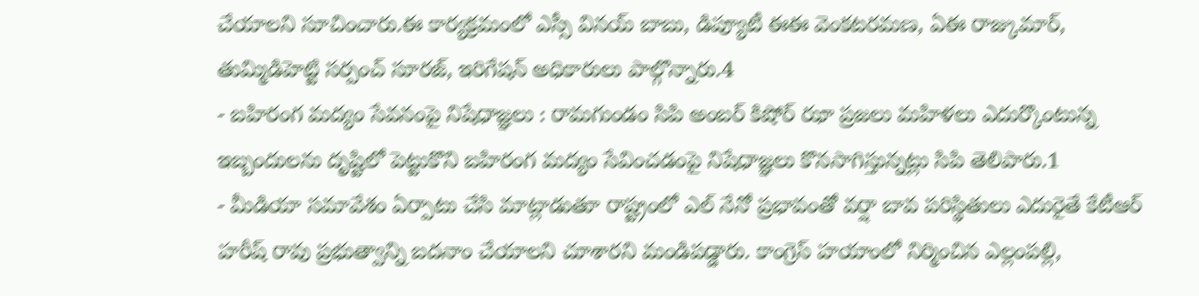చేయాలని సూచించారు.ఈ కార్యక్రమంలో ఎస్సీ వినయ్ బాబు, డిప్యూటీ ఈఈ వెంకటరమణ, ఏఈ రాజ్కుమార్, తుమ్మిడిహెట్టి సర్పంచ్ సూరజ్, ఇరిగేషన్ అధికారులు పాల్గొన్నారు.4
- బహిరంగ మద్యం సేవనంపై నిషేధాజ్ఞలు : రామగుండం సిపి అంబర్ కిషోర్ ఝా ప్రజలు మహిళలు ఎదుర్కొంటున్న ఇబ్బందులను దృష్టిలో పెట్టుకొని బహిరంగ మద్యం సేవించడంపై నిషేధాజ్ఞలు కొనసాగిస్తున్నట్లు సిపి తెలిపారు.1
- మీడియా సమావేశం ఏర్పాటు చేసి మాట్లాడుతూ రాష్ట్రంలో ఎల్ నేనో ప్రభావంతో వర్షా బావ పరిస్థితులు ఎదురైతే కేటీఆర్ హరీష్ రావు ప్రభుత్వాన్ని బదనాం చేయాలని చూశారని మండిపడ్డారు. కాంగ్రెస్ హయాంలో నిర్మించిన ఎల్లంపల్లి,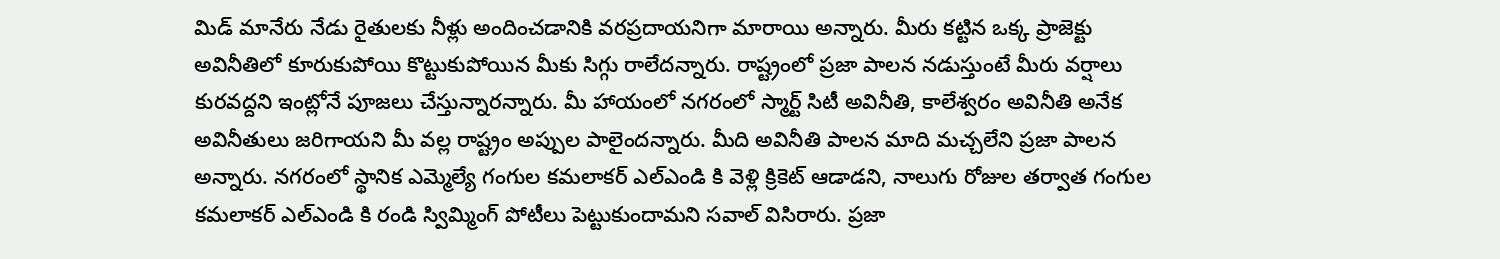మిడ్ మానేరు నేడు రైతులకు నీళ్లు అందించడానికి వరప్రదాయనిగా మారాయి అన్నారు. మీరు కట్టిన ఒక్క ప్రాజెక్టు అవినీతిలో కూరుకుపోయి కొట్టుకుపోయిన మీకు సిగ్గు రాలేదన్నారు. రాష్ట్రంలో ప్రజా పాలన నడుస్తుంటే మీరు వర్షాలు కురవద్దని ఇంట్లోనే పూజలు చేస్తున్నారన్నారు. మీ హాయంలో నగరంలో స్మార్ట్ సిటీ అవినీతి, కాలేశ్వరం అవినీతి అనేక అవినీతులు జరిగాయని మీ వల్ల రాష్ట్రం అప్పుల పాలైందన్నారు. మీది అవినీతి పాలన మాది మచ్చలేని ప్రజా పాలన అన్నారు. నగరంలో స్థానిక ఎమ్మెల్యే గంగుల కమలాకర్ ఎల్ఎండి కి వెళ్లి క్రికెట్ ఆడాడని, నాలుగు రోజుల తర్వాత గంగుల కమలాకర్ ఎల్ఎండి కి రండి స్విమ్మింగ్ పోటీలు పెట్టుకుందామని సవాల్ విసిరారు. ప్రజా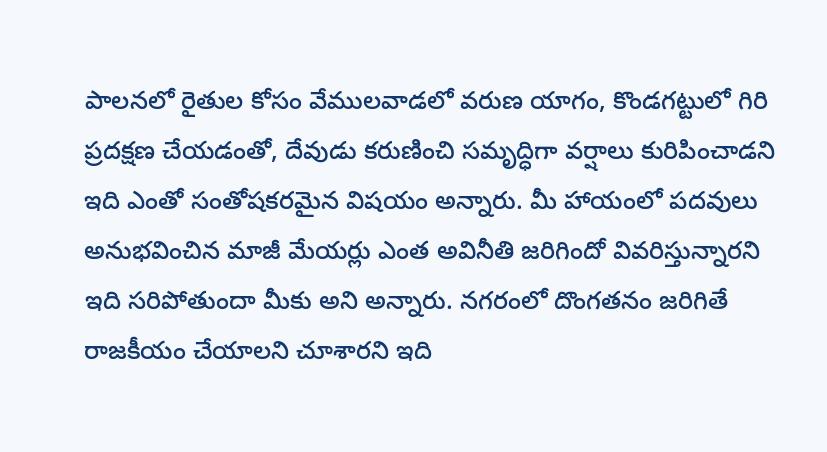పాలనలో రైతుల కోసం వేములవాడలో వరుణ యాగం, కొండగట్టులో గిరి ప్రదక్షణ చేయడంతో, దేవుడు కరుణించి సమృద్ధిగా వర్షాలు కురిపించాడని ఇది ఎంతో సంతోషకరమైన విషయం అన్నారు. మీ హాయంలో పదవులు అనుభవించిన మాజీ మేయర్లు ఎంత అవినీతి జరిగిందో వివరిస్తున్నారని ఇది సరిపోతుందా మీకు అని అన్నారు. నగరంలో దొంగతనం జరిగితే రాజకీయం చేయాలని చూశారని ఇది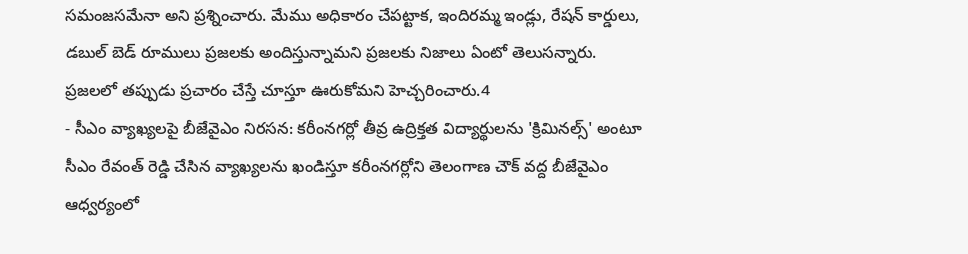సమంజసమేనా అని ప్రశ్నించారు. మేము అధికారం చేపట్టాక, ఇందిరమ్మ ఇండ్లు, రేషన్ కార్డులు, డబుల్ బెడ్ రూములు ప్రజలకు అందిస్తున్నామని ప్రజలకు నిజాలు ఏంటో తెలుసన్నారు. ప్రజలలో తప్పుడు ప్రచారం చేస్తే చూస్తూ ఊరుకోమని హెచ్చరించారు.4
- సీఎం వ్యాఖ్యలపై బీజేవైఎం నిరసన: కరీంనగర్లో తీవ్ర ఉద్రిక్తత విద్యార్థులను 'క్రిమినల్స్' అంటూ సీఎం రేవంత్ రెడ్డి చేసిన వ్యాఖ్యలను ఖండిస్తూ కరీంనగర్లోని తెలంగాణ చౌక్ వద్ద బీజేవైఎం ఆధ్వర్యంలో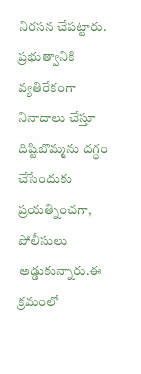నిరసన చేపట్టారు. ప్రభుత్వానికి వ్యతిరేకంగా నినాదాలు చేస్తూ దిష్టిబొమ్మను దగ్ధం చేసేందుకు ప్రయత్నించగా, పోలీసులు అడ్డుకున్నారు.ఈ క్రమంలో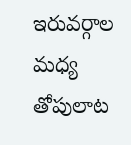ఇరువర్గాల మధ్య తోపులాట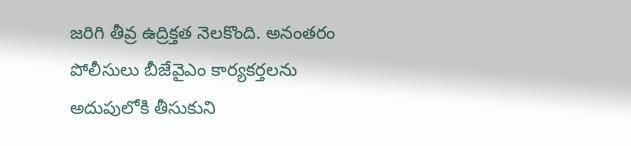జరిగి తీవ్ర ఉద్రిక్తత నెలకొంది. అనంతరం పోలీసులు బీజేవైఎం కార్యకర్తలను అదుపులోకి తీసుకుని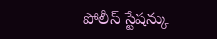పోలీస్ స్టేషన్కు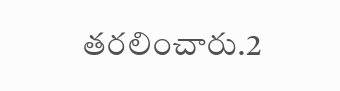తరలించారు.2